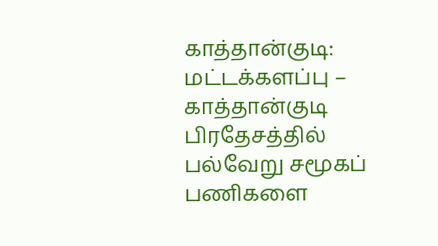காத்தான்குடி: மட்டக்களப்பு – காத்தான்குடி பிரதேசத்தில் பல்வேறு சமூகப் பணிகளை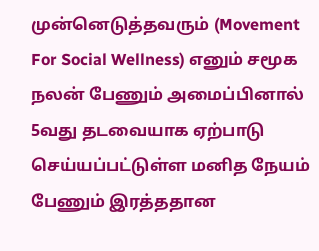முன்னெடுத்தவரும் (Movement For Social Wellness) எனும் சமூக நலன் பேணும் அமைப்பினால் 5வது தடவையாக ஏற்பாடு செய்யப்பட்டுள்ள மனித நேயம் பேணும் இரத்ததான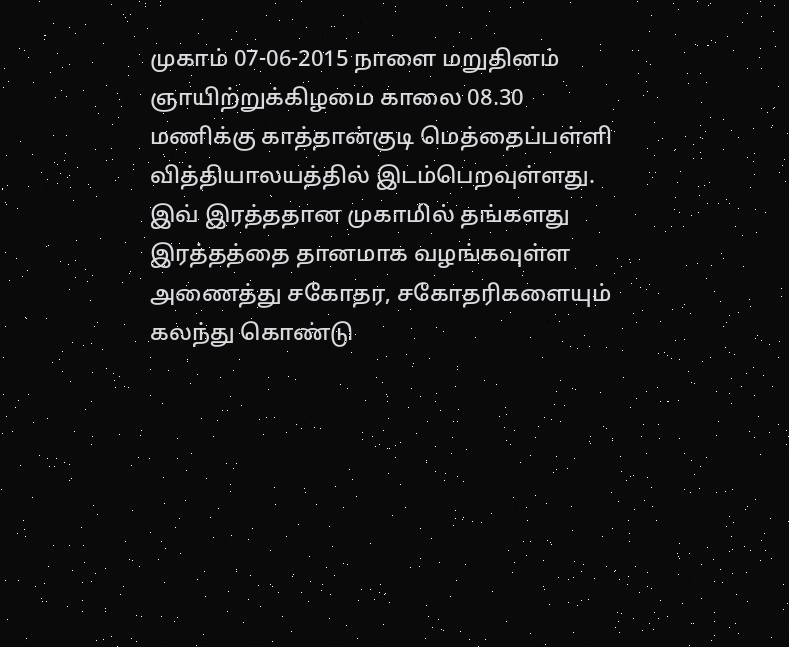முகாம் 07-06-2015 நாளை மறுதினம் ஞாயிற்றுக்கிழமை காலை 08.30 மணிக்கு காத்தான்குடி மெத்தைப்பள்ளி வித்தியாலயத்தில் இடம்பெறவுள்ளது.
இவ் இரத்ததான முகாமில் தங்களது இரத்தத்தை தானமாக வழங்கவுள்ள அணைத்து சகோதர, சகோதரிகளையும் கலந்து கொண்டு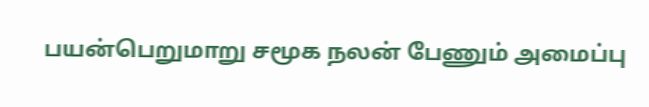பயன்பெறுமாறு சமூக நலன் பேணும் அமைப்பு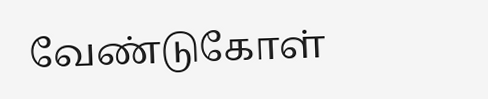வேண்டுகோள்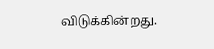விடுக்கின்றது.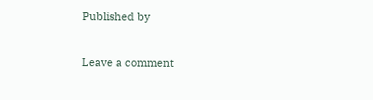Published by


Leave a comment